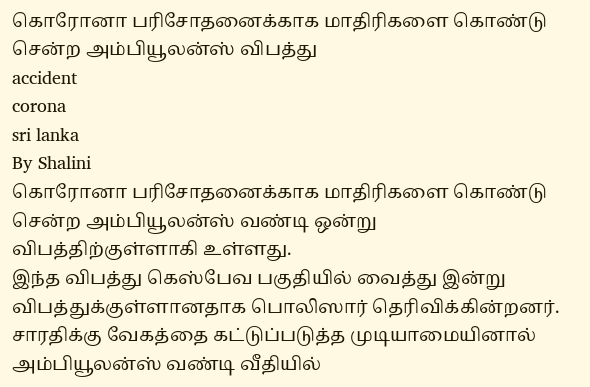கொரோனா பரிசோதனைக்காக மாதிரிகளை கொண்டு சென்ற அம்பியூலன்ஸ் விபத்து
accident
corona
sri lanka
By Shalini
கொரோனா பரிசோதனைக்காக மாதிரிகளை கொண்டு சென்ற அம்பியூலன்ஸ் வண்டி ஒன்று விபத்திற்குள்ளாகி உள்ளது.
இந்த விபத்து கெஸ்பேவ பகுதியில் வைத்து இன்று விபத்துக்குள்ளானதாக பொலிஸார் தெரிவிக்கின்றனர்.
சாரதிக்கு வேகத்தை கட்டுப்படுத்த முடியாமையினால் அம்பியூலன்ஸ் வண்டி வீதியில்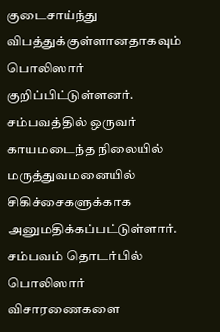குடைசாய்ந்து விபத்துக்குள்ளானதாகவும் பொலிஸார் குறிப்பிட்டுள்ளனர்.
சம்பவத்தில் ஒருவர் காயமடைந்த நிலையில் மருத்துவமனையில் சிகிச்சைகளுக்காக அனுமதிக்கப்பட்டுள்ளார். சம்பவம் தொடர்பில் பொலிஸார் விசாரணைகளை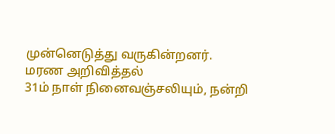முன்னெடுத்து வருகின்றனர்.
மரண அறிவித்தல்
31ம் நாள் நினைவஞ்சலியும், நன்றி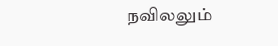நவிலலும்